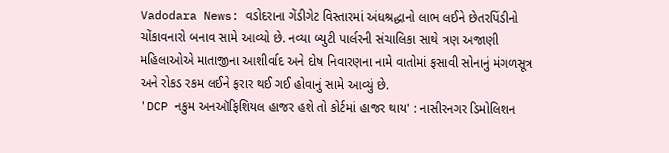Vadodara News: વડોદરાના ગેંડીગેટ વિસ્તારમાં અંધશ્રદ્ધાનો લાભ લઈને છેતરપિંડીનો ચોંકાવનારો બનાવ સામે આવ્યો છે. નવ્યા બ્યુટી પાર્લરની સંચાલિકા સાથે ત્રણ અજાણી મહિલાઓએ માતાજીના આશીર્વાદ અને દોષ નિવારણના નામે વાતોમાં ફસાવી સોનાનું મંગળસૂત્ર અને રોકડ રકમ લઈને ફરાર થઈ ગઈ હોવાનું સામે આવ્યું છે.
'DCP નકુમ અનઑફિશિયલ હાજર હશે તો કોર્ટમાં હાજર થાય' : નાસીરનગર ડિમોલિશન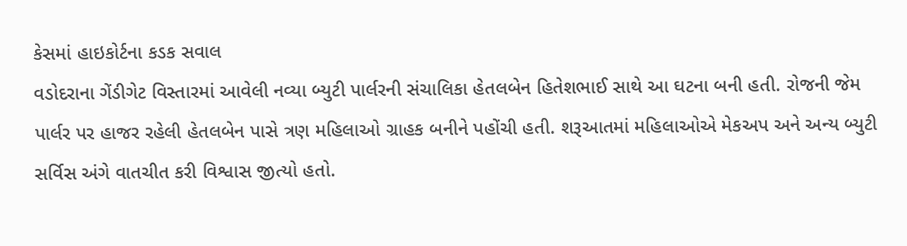કેસમાં હાઇકોર્ટના કડક સવાલ
વડોદરાના ગેંડીગેટ વિસ્તારમાં આવેલી નવ્યા બ્યુટી પાર્લરની સંચાલિકા હેતલબેન હિતેશભાઈ સાથે આ ઘટના બની હતી. રોજની જેમ પાર્લર પર હાજર રહેલી હેતલબેન પાસે ત્રણ મહિલાઓ ગ્રાહક બનીને પહોંચી હતી. શરૂઆતમાં મહિલાઓએ મેકઅપ અને અન્ય બ્યુટી સર્વિસ અંગે વાતચીત કરી વિશ્વાસ જીત્યો હતો.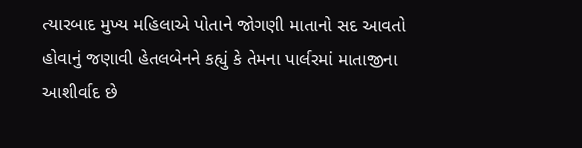ત્યારબાદ મુખ્ય મહિલાએ પોતાને જોગણી માતાનો સદ આવતો હોવાનું જણાવી હેતલબેનને કહ્યું કે તેમના પાર્લરમાં માતાજીના આશીર્વાદ છે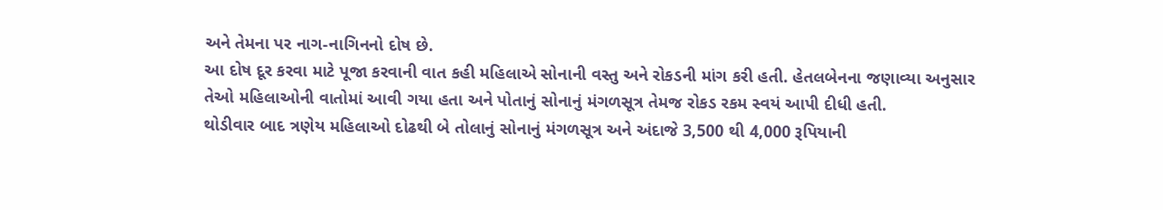અને તેમના પર નાગ-નાગિનનો દોષ છે.
આ દોષ દૂર કરવા માટે પૂજા કરવાની વાત કહી મહિલાએ સોનાની વસ્તુ અને રોકડની માંગ કરી હતી. હેતલબેનના જણાવ્યા અનુસાર તેઓ મહિલાઓની વાતોમાં આવી ગયા હતા અને પોતાનું સોનાનું મંગળસૂત્ર તેમજ રોકડ રકમ સ્વયં આપી દીધી હતી.
થોડીવાર બાદ ત્રણેય મહિલાઓ દોઢથી બે તોલાનું સોનાનું મંગળસૂત્ર અને અંદાજે 3,500 થી 4,000 રૂપિયાની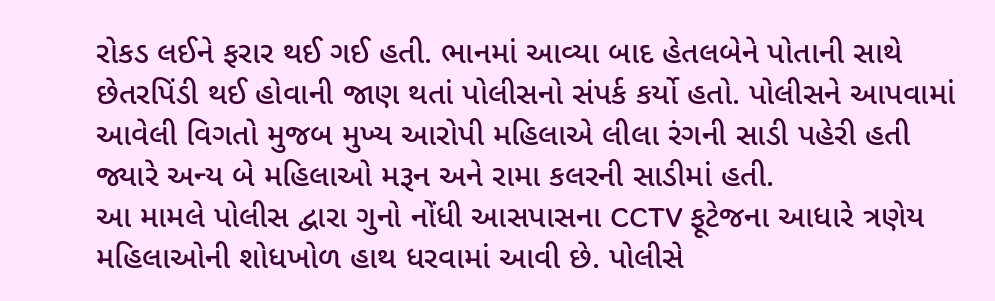રોકડ લઈને ફરાર થઈ ગઈ હતી. ભાનમાં આવ્યા બાદ હેતલબેને પોતાની સાથે છેતરપિંડી થઈ હોવાની જાણ થતાં પોલીસનો સંપર્ક કર્યો હતો. પોલીસને આપવામાં આવેલી વિગતો મુજબ મુખ્ય આરોપી મહિલાએ લીલા રંગની સાડી પહેરી હતી જ્યારે અન્ય બે મહિલાઓ મરૂન અને રામા કલરની સાડીમાં હતી.
આ મામલે પોલીસ દ્વારા ગુનો નોંધી આસપાસના CCTV ફૂટેજના આધારે ત્રણેય મહિલાઓની શોધખોળ હાથ ધરવામાં આવી છે. પોલીસે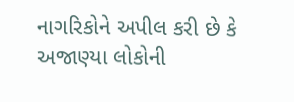નાગરિકોને અપીલ કરી છે કે અજાણ્યા લોકોની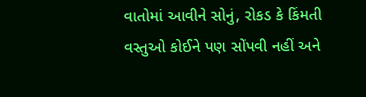વાતોમાં આવીને સોનું, રોકડ કે કિંમતી વસ્તુઓ કોઈને પણ સોંપવી નહીં અને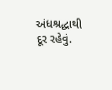અંધશ્રદ્ધાથી દૂર રહેવું.